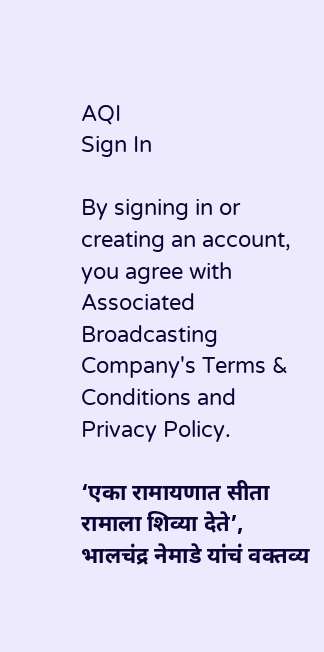AQI
Sign In

By signing in or creating an account, you agree with Associated Broadcasting Company's Terms & Conditions and Privacy Policy.

‘एका रामायणात सीता रामाला शिव्या देते’, भालचंद्र नेमाडे यांचं वक्तव्य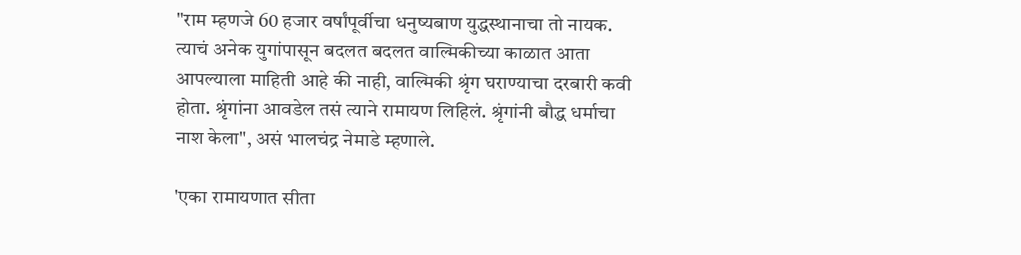"राम म्हणजे 60 हजार वर्षांपूर्वीचा धनुष्यबाण युद्धस्थानाचा तो नायक. त्याचं अनेक युगांपासून बदलत बदलत वाल्मिकीच्या काळात आता आपल्याला माहिती आहे की नाही, वाल्मिकी श्रृंग घराण्याचा दरबारी कवी होता. श्रृंगांना आवडेल तसं त्याने रामायण लिहिलं. श्रृंगांनी बौद्ध धर्माचा नाश केला", असं भालचंद्र नेमाडे म्हणाले.

'एका रामायणात सीता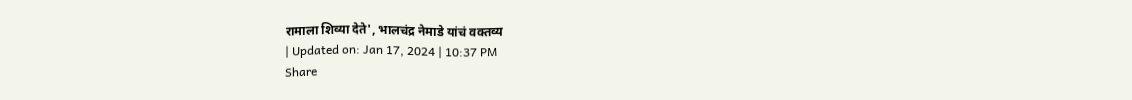रामाला शिव्या देते', भालचंद्र नेमाडे यांचं वक्तव्य
| Updated on: Jan 17, 2024 | 10:37 PM
Share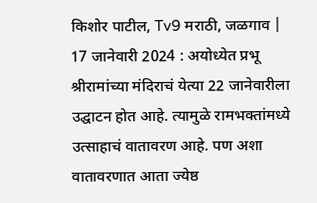किशोर पाटील, Tv9 मराठी, जळगाव | 17 जानेवारी 2024 : अयोध्येत प्रभू श्रीरामांच्या मंदिराचं येत्या 22 जानेवारीला उद्घाटन होत आहे. त्यामुळे रामभक्तांमध्ये उत्साहाचं वातावरण आहे. पण अशा वातावरणात आता ज्येष्ठ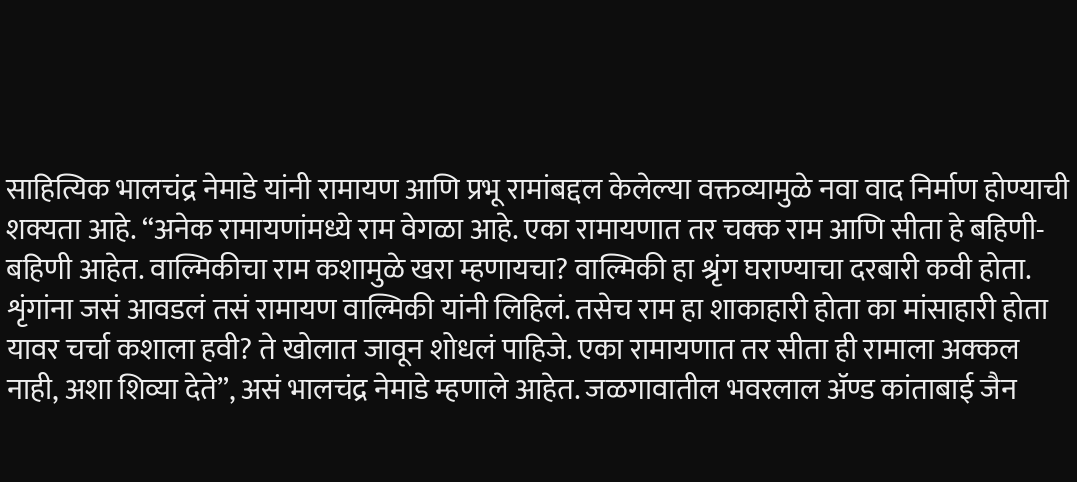साहित्यिक भालचंद्र नेमाडे यांनी रामायण आणि प्रभू रामांबद्दल केलेल्या वक्तव्यामुळे नवा वाद निर्माण होण्याची शक्यता आहे. “अनेक रामायणांमध्ये राम वेगळा आहे. एका रामायणात तर चक्क राम आणि सीता हे बहिणी-बहिणी आहेत. वाल्मिकीचा राम कशामुळे खरा म्हणायचा? वाल्मिकी हा श्रृंग घराण्याचा दरबारी कवी होता. शृंगांना जसं आवडलं तसं रामायण वाल्मिकी यांनी लिहिलं. तसेच राम हा शाकाहारी होता का मांसाहारी होता यावर चर्चा कशाला हवी? ते खोलात जावून शोधलं पाहिजे. एका रामायणात तर सीता ही रामाला अक्कल नाही, अशा शिव्या देते”, असं भालचंद्र नेमाडे म्हणाले आहेत. जळगावातील भवरलाल अ‍ॅण्ड कांताबाई जैन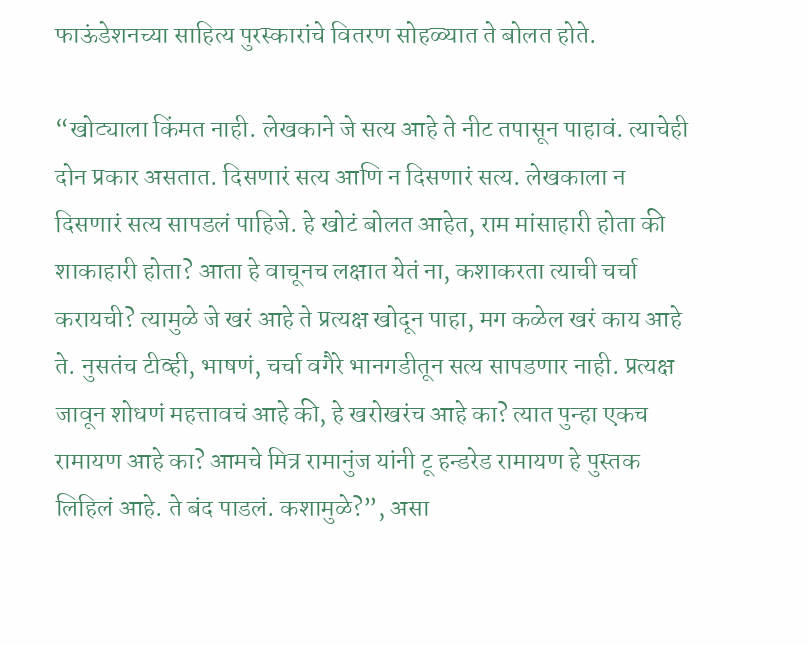फाऊंडेशनच्या साहित्य पुरस्कारांचे वितरण सोहळ्यात ते बोलत होते.

“खोट्याला किंमत नाही. लेखकाने जे सत्य आहे ते नीट तपासून पाहावं. त्याचेही दोन प्रकार असतात. दिसणारं सत्य आणि न दिसणारं सत्य. लेखकाला न दिसणारं सत्य सापडलं पाहिजे. हे खोटं बोलत आहेत, राम मांसाहारी होता की शाकाहारी होता? आता हे वाचूनच लक्षात येतं ना, कशाकरता त्याची चर्चा करायची? त्यामुळे जे खरं आहे ते प्रत्यक्ष खोदून पाहा, मग कळेल खरं काय आहे ते. नुसतंच टीव्ही, भाषणं, चर्चा वगैरे भानगडीतून सत्य सापडणार नाही. प्रत्यक्ष जावून शोधणं महत्तावचं आहे की, हे खरोखरंच आहे का? त्यात पुन्हा एकच रामायण आहे का? आमचे मित्र रामानुंज यांनी टू हन्डरेड रामायण हे पुस्तक लिहिलं आहे. ते बंद पाडलं. कशामुळे?”, असा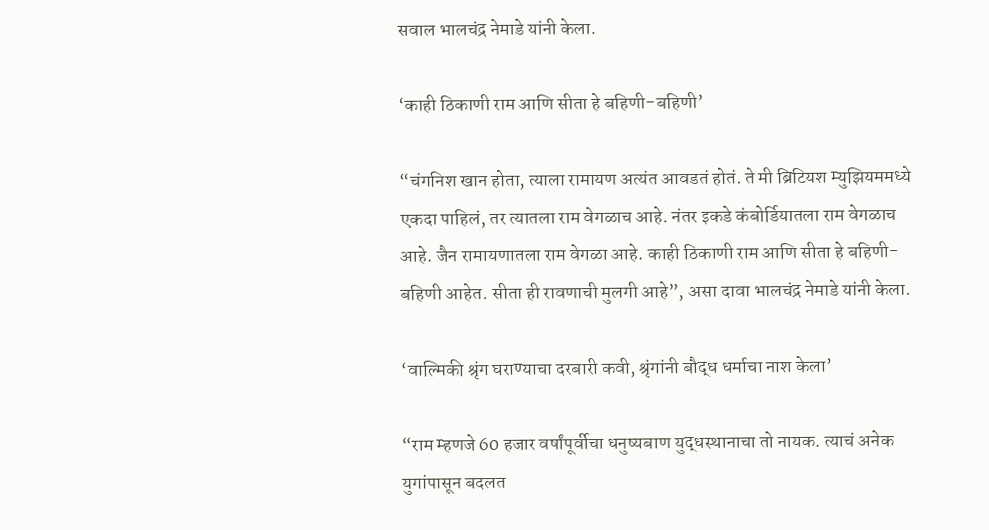सवाल भालचंद्र नेमाडे यांनी केला.

‘काही ठिकाणी राम आणि सीता हे बहिणी-बहिणी’

“चंगनिश खान होता, त्याला रामायण अत्यंत आवडतं होतं. ते मी ब्रिटियश म्युझियममध्ये एकदा पाहिलं, तर त्यातला राम वेगळाच आहे. नंतर इकडे कंबोर्डियातला राम वेगळाच आहे. जैन रामायणातला राम वेगळा आहे. काही ठिकाणी राम आणि सीता हे बहिणी-बहिणी आहेत. सीता ही रावणाची मुलगी आहे”, असा दावा भालचंद्र नेमाडे यांनी केला.

‘वाल्मिकी श्रृंग घराण्याचा दरबारी कवी, श्रृंगांनी बौद्ध धर्माचा नाश केला’

“राम म्हणजे 60 हजार वर्षांपूर्वीचा धनुष्यबाण युद्धस्थानाचा तो नायक. त्याचं अनेक युगांपासून बदलत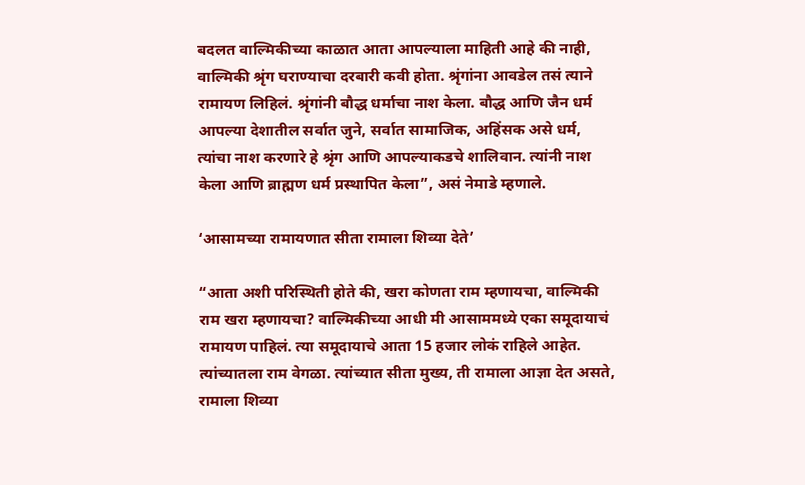बदलत वाल्मिकीच्या काळात आता आपल्याला माहिती आहे की नाही, वाल्मिकी श्रृंग घराण्याचा दरबारी कवी होता. श्रृंगांना आवडेल तसं त्याने रामायण लिहिलं. श्रृंगांनी बौद्ध धर्माचा नाश केला. बौद्ध आणि जैन धर्म आपल्या देशातील सर्वात जुने, सर्वात सामाजिक, अहिंसक असे धर्म, त्यांचा नाश करणारे हे श्रृंग आणि आपल्याकडचे शालिवान. त्यांनी नाश केला आणि ब्राह्मण धर्म प्रस्थापित केला”, असं नेमाडे म्हणाले.

‘आसामच्या रामायणात सीता रामाला शिव्या देते’

“आता अशी परिस्थिती होते की, खरा कोणता राम म्हणायचा, वाल्मिकी राम खरा म्हणायचा? वाल्मिकीच्या आधी मी आसाममध्ये एका समूदायाचं रामायण पाहिलं. त्या समूदायाचे आता 15 हजार लोकं राहिले आहेत. त्यांच्यातला राम वेगळा. त्यांच्यात सीता मुख्य, ती रामाला आज्ञा देत असते, रामाला शिव्या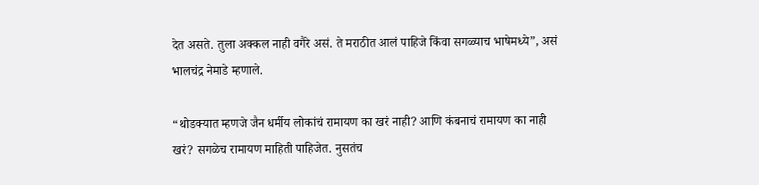देत असते. तुला अक्कल नाही वगैरे असं. ते मराठीत आलं पाहिजे किंवा सगळ्याच भाषेमध्ये”, असं भालचंद्र नेमाडे म्हणाले.

“थोडक्यात म्हणजे जैन धर्मीय लोकांचं रामायण का खरं नाही? आणि कंबनाचं रामायण का नाही खरं? सगळेच रामायण माहिती पाहिजेत. नुसतंच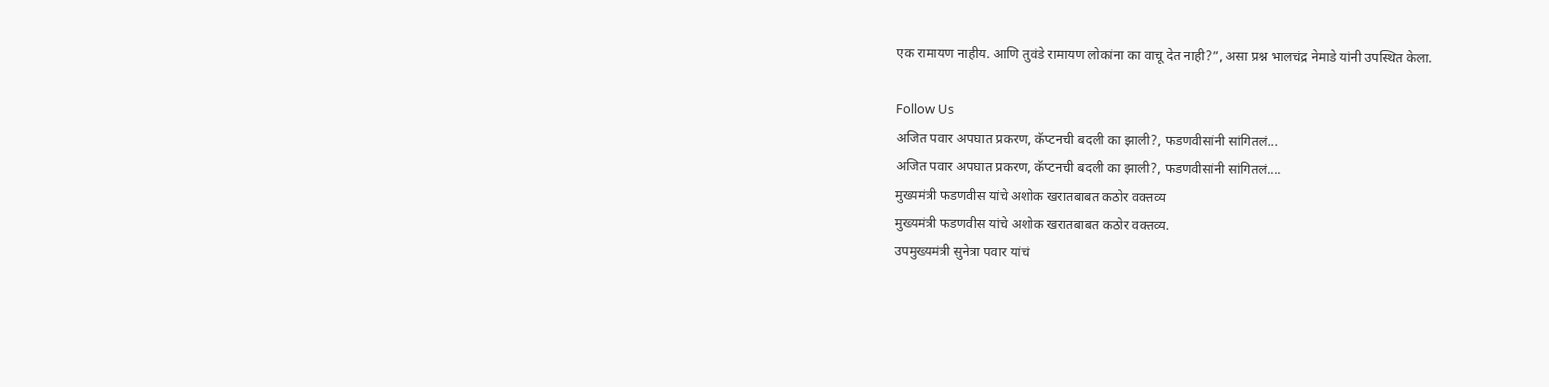एक रामायण नाहीय. आणि तुवंडे रामायण लोकांना का वाचू देत नाही?”, असा प्रश्न भालचंद्र नेमाडे यांनी उपस्थित केला.

Follow Us
अजित पवार अपघात प्रकरण, कॅप्टनची बदली का झाली?, फडणवीसांनी सांगितलं...
अजित पवार अपघात प्रकरण, कॅप्टनची बदली का झाली?, फडणवीसांनी सांगितलं....
मुख्यमंत्री फडणवीस यांचे अशोक खरातबाबत कठोर वक्तव्य
मुख्यमंत्री फडणवीस यांचे अशोक खरातबाबत कठोर वक्तव्य.
उपमुख्यमंत्री सुनेत्रा पवार यांचं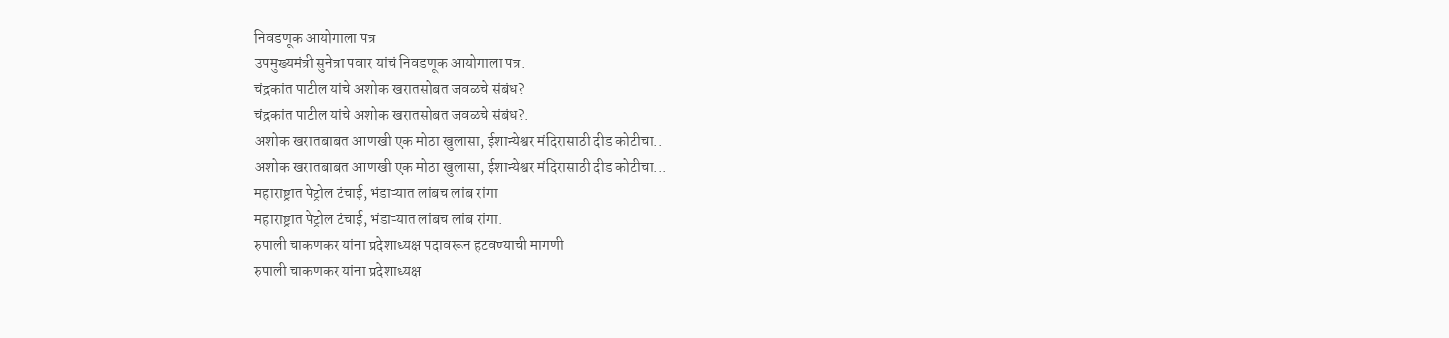निवडणूक आयोगाला पत्र
उपमुख्यमंत्री सुनेत्रा पवार यांचं निवडणूक आयोगाला पत्र.
चंद्रकांत पाटील यांचे अशोक खरातसोबत जवळचे संबंध?
चंद्रकांत पाटील यांचे अशोक खरातसोबत जवळचे संबंध?.
अशोक खरातबाबत आणखी एक मोठा खुलासा, ईशान्येश्वर मंदिरासाठी दीड कोटीचा..
अशोक खरातबाबत आणखी एक मोठा खुलासा, ईशान्येश्वर मंदिरासाठी दीड कोटीचा...
महाराष्ट्रात पेट्रोल टंचाई, भंडाऱ्यात लांबच लांब रांगा
महाराष्ट्रात पेट्रोल टंचाई, भंडाऱ्यात लांबच लांब रांगा.
रुपाली चाकणकर यांना प्रदेशाध्यक्ष पदावरून हटवण्याची मागणी
रुपाली चाकणकर यांना प्रदेशाध्यक्ष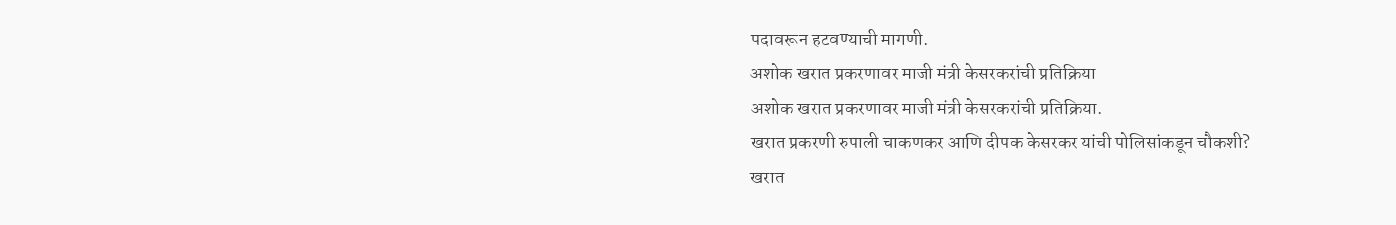पदावरून हटवण्याची मागणी.
अशोक खरात प्रकरणावर माजी मंत्री केसरकरांची प्रतिक्रिया
अशोक खरात प्रकरणावर माजी मंत्री केसरकरांची प्रतिक्रिया.
खरात प्रकरणी रुपाली चाकणकर आणि दीपक केसरकर यांची पोलिसांकडून चौकशी?
खरात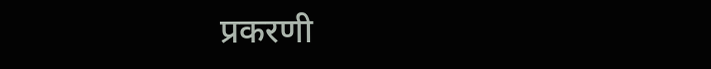प्रकरणी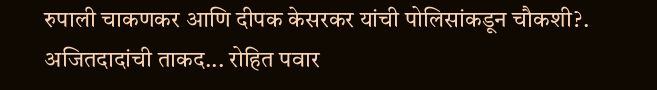रुपाली चाकणकर आणि दीपक केसरकर यांची पोलिसांकडून चौकशी?.
अजितदादांची ताकद... रोहित पवार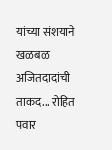यांच्या संशयाने खळबळ
अजितदादांची ताकद... रोहित पवार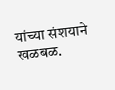यांच्या संशयाने खळबळ.